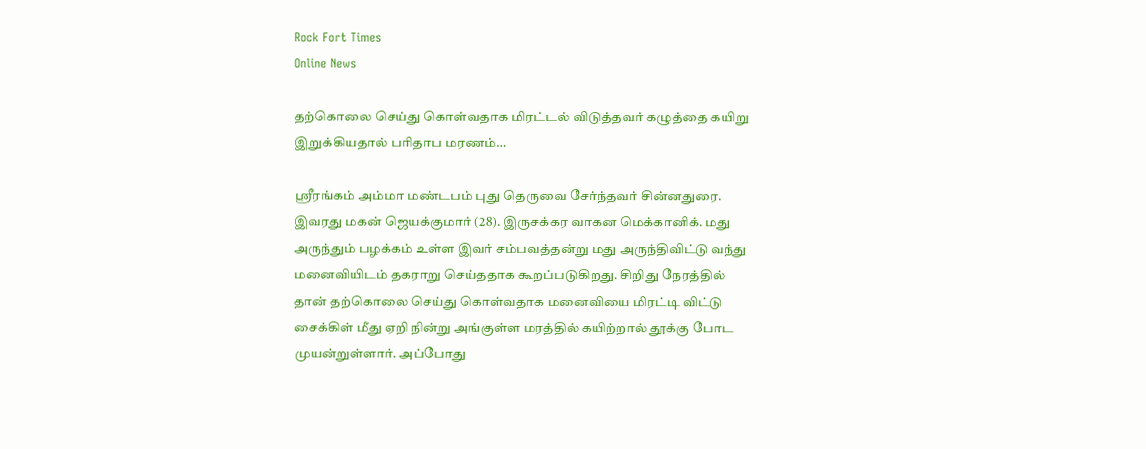Rock Fort Times
Online News

தற்கொலை செய்து கொள்வதாக மிரட்டல் விடுத்தவர் கழுத்தை கயிறு இறுக்கியதால் பரிதாப மரணம்…

ஸ்ரீரங்கம் அம்மா மண்டபம் புது தெருவை சேர்ந்தவர் சின்னதுரை. இவரது மகன் ஜெயக்குமார் (28). இருசக்கர வாகன மெக்கானிக். மது அருந்தும் பழக்கம் உள்ள இவர் சம்பவத்தன்று மது அருந்திவிட்டு வந்து மனைவியிடம் தகராறு செய்ததாக கூறப்படுகிறது. சிறிது நேரத்தில் தான் தற்கொலை செய்து கொள்வதாக மனைவியை மிரட்டி விட்டு சைக்கிள் மீது ஏறி நின்று அங்குள்ள மரத்தில் கயிற்றால் தூக்கு போட முயன்றுள்ளார். அப்போது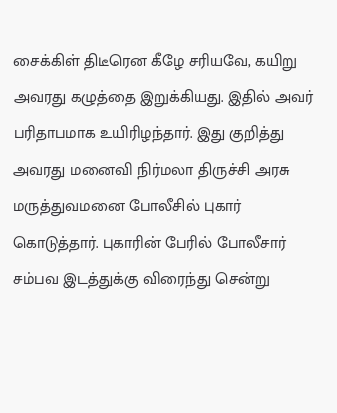சைக்கிள் திடீரென கீழே சரியவே, கயிறு அவரது கழுத்தை இறுக்கியது. இதில் அவர் பரிதாபமாக உயிரிழந்தார். இது குறித்து அவரது மனைவி நிர்மலா திருச்சி அரசு மருத்துவமனை போலீசில் புகார் கொடுத்தார். புகாரின் பேரில் போலீசார் சம்பவ இடத்துக்கு விரைந்து சென்று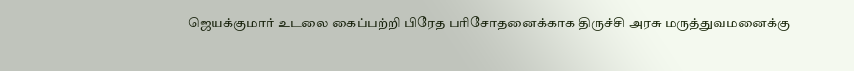ஜெயக்குமார் உடலை கைப்பற்றி பிரேத பரிசோதனைக்காக திருச்சி அரசு மருத்துவமனைக்கு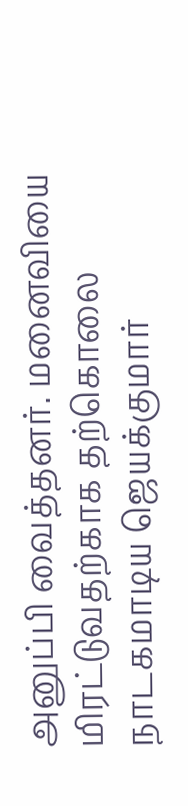அனுப்பி வைத்தனர். மனைவியை மிரட்டுவதற்காக தற்கொலை நாடகமாடிய ஜெயக்குமார்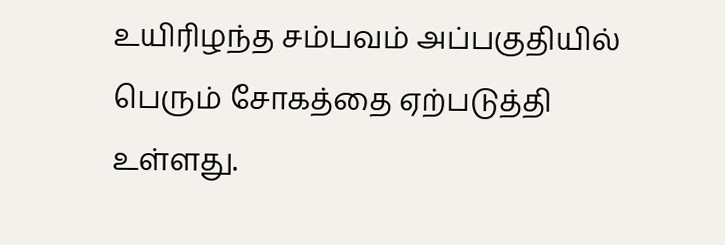உயிரிழந்த சம்பவம் அப்பகுதியில் பெரும் சோகத்தை ஏற்படுத்தி உள்ளது.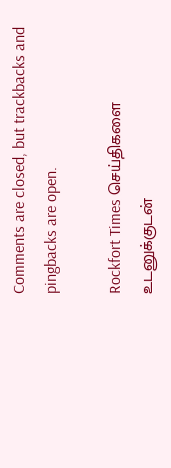Comments are closed, but trackbacks and pingbacks are open.

Rockfort Times செய்திகளை உடனுக்குடன்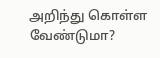அறிந்து கொள்ள வேண்டுமா?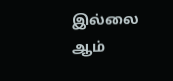இல்லை ஆம்